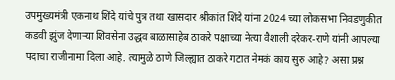उपमुख्यमंत्री एकनाथ शिंदे यांचे पुत्र तथा खासदार श्रीकांत शिंदे यांना 2024 च्या लोकसभा निवडणुकीत कडवी झुंज देणाऱ्या शिवसेना उद्धव बाळासाहेब ठाकरे पक्षाच्या नेत्या वैशाली दरेकर-राणे यांनी आपल्या पदाचा राजीनामा दिला आहे. त्यामुळे ठाणे जिल्ह्यात ठाकरे गटात नेमकं काय सुरु आहे? असा प्रश्न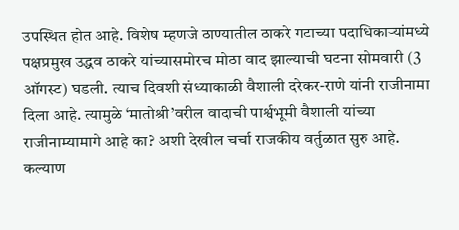उपस्थित होत आहे. विशेष म्हणजे ठाण्यातील ठाकरे गटाच्या पदाधिकाऱ्यांमध्ये पक्षप्रमुख उद्धव ठाकरे यांच्यासमोरच मोठा वाद झाल्याची घटना सोमवारी (3 ऑगस्ट) घडली. त्याच दिवशी संध्याकाळी वैशाली दरेकर-राणे यांनी राजीनामा दिला आहे. त्यामुळे ‘मातोश्री’वरील वादाची पार्श्वभूमी वैशाली यांच्या राजीनाम्यामागे आहे का? अशी देखील चर्चा राजकीय वर्तुळात सुरु आहे.
कल्याण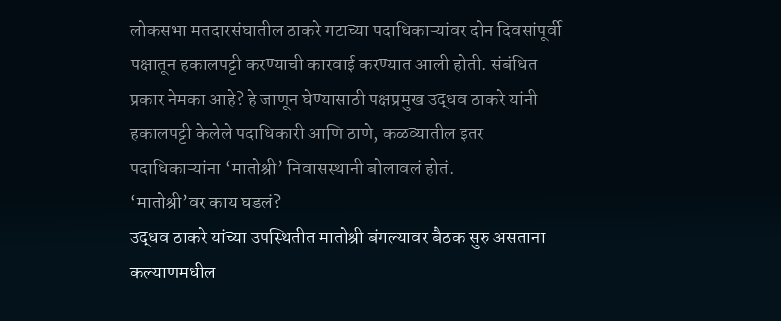लोकसभा मतदारसंघातील ठाकरे गटाच्या पदाधिकाऱ्यांवर दोन दिवसांपूर्वी पक्षातून हकालपट्टी करण्याची कारवाई करण्यात आली होती. संबंधित प्रकार नेमका आहे? हे जाणून घेण्यासाठी पक्षप्रमुख उद्धव ठाकरे यांनी हकालपट्टी केलेले पदाधिकारी आणि ठाणे, कळव्यातील इतर पदाधिकाऱ्यांना ‘मातोश्री’ निवासस्थानी बोलावलं होतं.
‘मातोश्री’वर काय घडलं?
उद्धव ठाकरे यांच्या उपस्थितीत मातोश्री बंगल्यावर बैठक सुरु असताना कल्याणमधील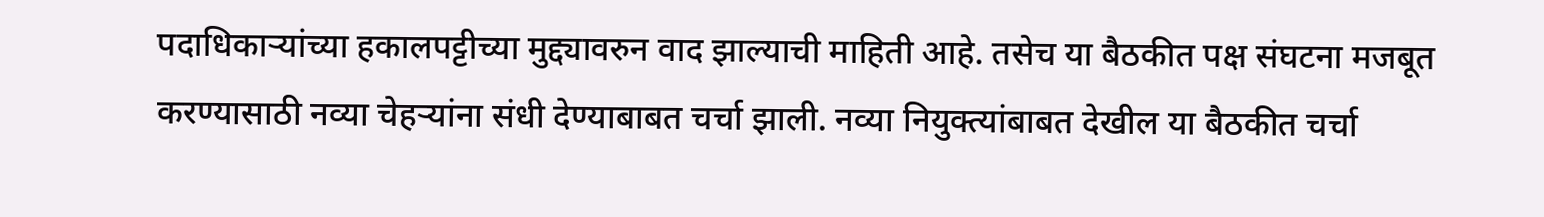पदाधिकाऱ्यांच्या हकालपट्टीच्या मुद्द्यावरुन वाद झाल्याची माहिती आहे. तसेच या बैठकीत पक्ष संघटना मजबूत करण्यासाठी नव्या चेहऱ्यांना संधी देण्याबाबत चर्चा झाली. नव्या नियुक्त्यांबाबत देखील या बैठकीत चर्चा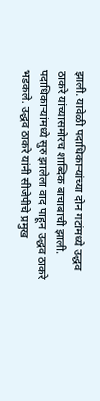झाली. यावेळी पदाधिकाऱ्यांच्या दोन गटांमध्ये उद्धव ठाकरे यांच्यासमोरच शाब्दिक बाचाबाची झाली.
पदाधिकाऱ्यांमध्ये सुरु झालेला वाद पाहून उद्धव ठाकरे भडकले. उद्धव ठाकरे यांनी सीजेपीचे प्रमुख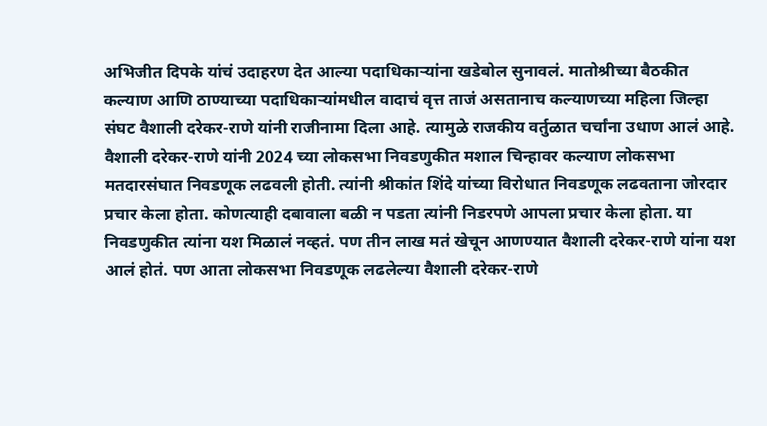अभिजीत दिपके यांचं उदाहरण देत आल्या पदाधिकाऱ्यांना खडेबोल सुनावलं. मातोश्रीच्या बैठकीत कल्याण आणि ठाण्याच्या पदाधिकाऱ्यांमधील वादाचं वृत्त ताजं असतानाच कल्याणच्या महिला जिल्हा संघट वैशाली दरेकर-राणे यांनी राजीनामा दिला आहे. त्यामुळे राजकीय वर्तुळात चर्चांना उधाण आलं आहे.
वैशाली दरेकर-राणे यांनी 2024 च्या लोकसभा निवडणुकीत मशाल चिन्हावर कल्याण लोकसभा मतदारसंघात निवडणूक लढवली होती. त्यांनी श्रीकांत शिंदे यांच्या विरोधात निवडणूक लढवताना जोरदार प्रचार केला होता. कोणत्याही दबावाला बळी न पडता त्यांनी निडरपणे आपला प्रचार केला होता. या निवडणुकीत त्यांना यश मिळालं नव्हतं. पण तीन लाख मतं खेचून आणण्यात वैशाली दरेकर-राणे यांना यश आलं होतं. पण आता लोकसभा निवडणूक लढलेल्या वैशाली दरेकर-राणे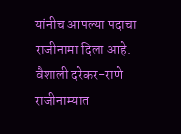यांनीच आपल्या पदाचा राजीनामा दिला आहे.
वैशाली दरेकर-राणे राजीनाम्यात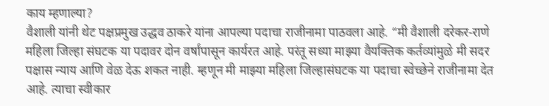काय म्हणाल्या?
वैशाली यांनी थेट पक्षप्रमुख उद्धव ठाकरे यांना आपल्या पदाचा राजीनामा पाठवला आहे. “मी वैशाली दरेकर-राणे महिला जिल्हा संघटक या पदावर दोन वर्षांपासून कार्यरत आहे. परंतू सध्या माझ्या वैयक्तिक कर्तव्यांमुळे मी सदर पक्षास न्याय आणि वेळ देऊ शकत नाही. म्हणून मी माझ्या महिला जिल्हासंघटक या पदाचा स्वेच्छेने राजीनामा देत आहे. त्याचा स्वीकार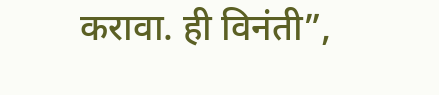करावा. ही विनंती”,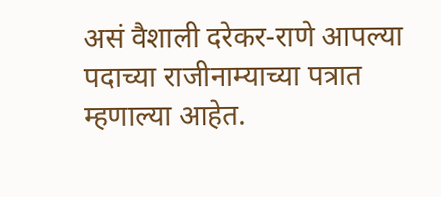असं वैशाली दरेकर-राणे आपल्या पदाच्या राजीनाम्याच्या पत्रात म्हणाल्या आहेत.